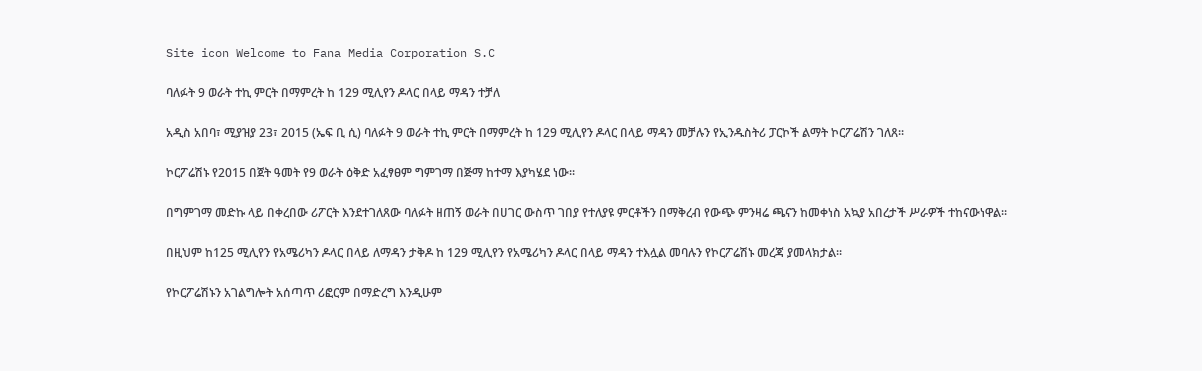Site icon Welcome to Fana Media Corporation S.C

ባለፉት 9 ወራት ተኪ ምርት በማምረት ከ 129 ሚሊየን ዶላር በላይ ማዳን ተቻለ

አዲስ አበባ፣ ሚያዝያ 23፣ 2015 (ኤፍ ቢ ሲ) ባለፉት 9 ወራት ተኪ ምርት በማምረት ከ 129 ሚሊየን ዶላር በላይ ማዳን መቻሉን የኢንዱስትሪ ፓርኮች ልማት ኮርፖሬሽን ገለጸ፡፡

ኮርፖሬሽኑ የ2015 በጀት ዓመት የ9 ወራት ዕቅድ አፈፃፀም ግምገማ በጅማ ከተማ እያካሄደ ነው፡፡

በግምገማ መድኩ ላይ በቀረበው ሪፖርት እንደተገለጸው ባለፉት ዘጠኝ ወራት በሀገር ውስጥ ገበያ የተለያዩ ምርቶችን በማቅረብ የውጭ ምንዛሬ ጫናን ከመቀነስ አኳያ አበረታች ሥራዎች ተከናውነዋል፡፡

በዚህም ከ125 ሚሊየን የአሜሪካን ዶላር በላይ ለማዳን ታቅዶ ከ 129 ሚሊየን የአሜሪካን ዶላር በላይ ማዳን ተእሏል መባሉን የኮርፖሬሽኑ መረጃ ያመላክታል፡፡

የኮርፖሬሽኑን አገልግሎት አሰጣጥ ሪፎርም በማድረግ እንዲሁም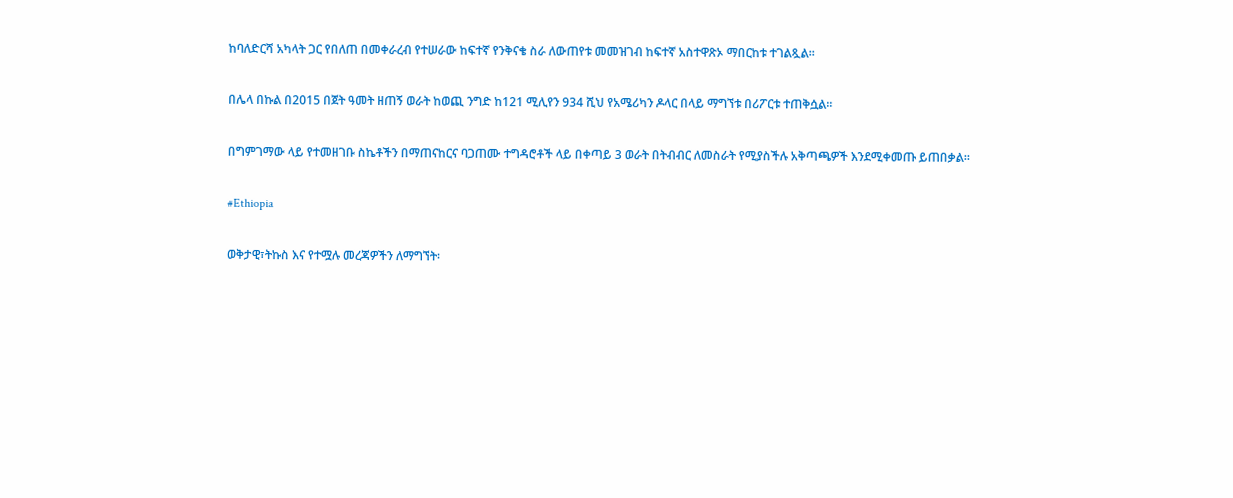ከባለድርሻ አካላት ጋር የበለጠ በመቀራረብ የተሠራው ከፍተኛ የንቅናቄ ስራ ለውጠየቱ መመዝገብ ከፍተኛ አስተዋጽኦ ማበርከቱ ተገልጿል፡፡

በሌላ በኩል በ2015 በጀት ዓመት ዘጠኝ ወራት ከወጪ ንግድ ከ121 ሚሊየን 934 ሺህ የአሜሪካን ዶላር በላይ ማግኘቱ በሪፖርቱ ተጠቅሷል፡፡

በግምገማው ላይ የተመዘገቡ ስኬቶችን በማጠናከርና ባጋጠሙ ተግዳሮቶች ላይ በቀጣይ 3 ወራት በትብብር ለመስራት የሚያስችሉ አቅጣጫዎች እንደሚቀመጡ ይጠበቃል።

#Ethiopia

ወቅታዊ፣ትኩስ እና የተሟሉ መረጃዎችን ለማግኘት፡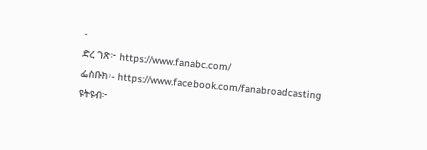-
ድረ ገጽ፦ https://www.fanabc.com/
ፌስቡክ፡- https://www.facebook.com/fanabroadcasting
ዩትዩብ፦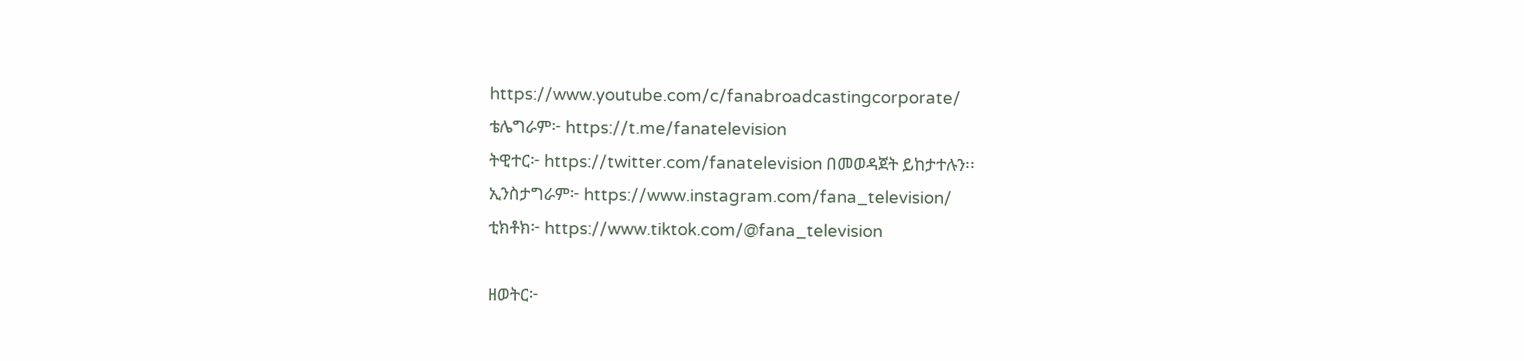https://www.youtube.com/c/fanabroadcastingcorporate/
ቴሌግራም፦ https://t.me/fanatelevision
ትዊተር፦ https://twitter.com/fanatelevision በመወዳጀት ይከታተሉን፡፡
ኢንስታግራም፦ https://www.instagram.com/fana_television/
ቲክቶክ፦ https://www.tiktok.com/@fana_television

ዘወትር፦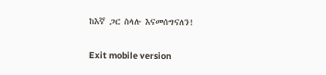ከእኛ ጋር ስላሉ እናመሰግናለን!

Exit mobile version